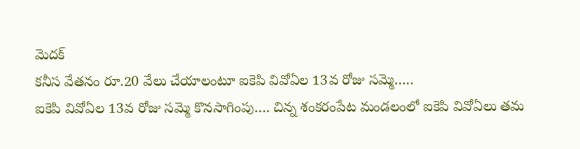మెదక్
కనీస వేతనం రూ.20 వేలు చేయాలంటూ ఐకెపి వివోఏల 13వ రోజు సమ్మె…..
ఐకెపి వివోఏల 13వ రోజు సమ్మె కొనసాగింపు…. చిన్న శంకరంపేట మండలంలో ఐకెపి వివోఏలు తమ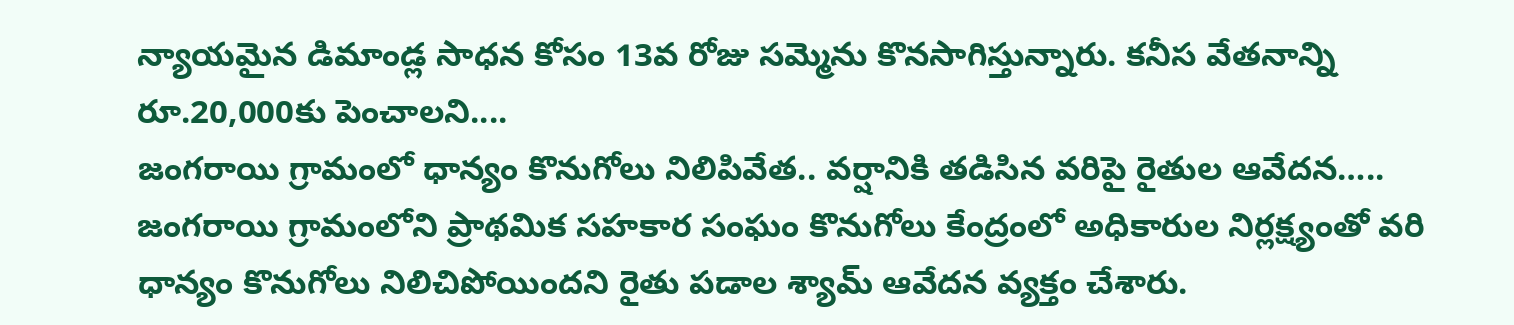న్యాయమైన డిమాండ్ల సాధన కోసం 13వ రోజు సమ్మెను కొనసాగిస్తున్నారు. కనీస వేతనాన్ని రూ.20,000కు పెంచాలని....
జంగరాయి గ్రామంలో ధాన్యం కొనుగోలు నిలిపివేత.. వర్షానికి తడిసిన వరిపై రైతుల ఆవేదన…..
జంగరాయి గ్రామంలోని ప్రాథమిక సహకార సంఘం కొనుగోలు కేంద్రంలో అధికారుల నిర్లక్ష్యంతో వరి ధాన్యం కొనుగోలు నిలిచిపోయిందని రైతు పడాల శ్యామ్ ఆవేదన వ్యక్తం చేశారు.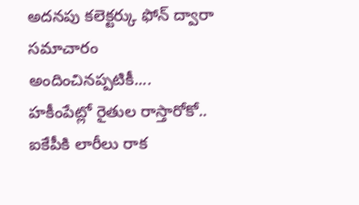అదనపు కలెక్టర్కు ఫోన్ ద్వారా సమాచారం అందించినప్పటికీ....
హకీంపేట్లో రైతుల రాస్తారోకో.. ఐకేపీకి లారీలు రాక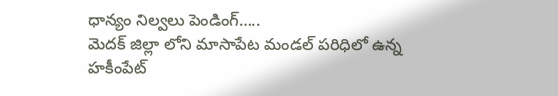ధాన్యం నిల్వలు పెండింగ్…..
మెదక్ జిల్లా లోని మాసాపేట మండల్ పరిధిలో ఉన్న హకీంపేట్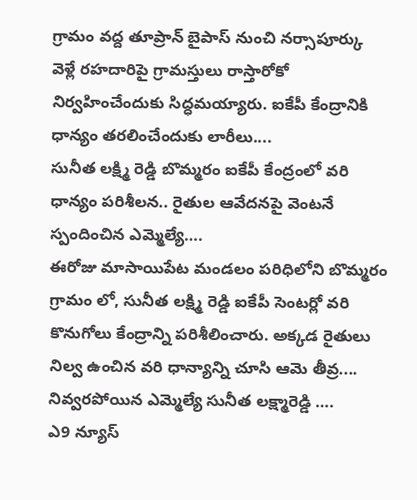గ్రామం వద్ద తూప్రాన్ బైపాస్ నుంచి నర్సాపూర్కు వెళ్లే రహదారిపై గ్రామస్తులు రాస్తారోకో నిర్వహించేందుకు సిద్ధమయ్యారు. ఐకేపీ కేంద్రానికి ధాన్యం తరలించేందుకు లారీలు....
సునీత లక్ష్మి రెడ్డి బొమ్మరం ఐకేపీ కేంద్రంలో వరి ధాన్యం పరిశీలన.. రైతుల ఆవేదనపై వెంటనే స్పందించిన ఎమ్మెల్యే….
ఈరోజు మాసాయిపేట మండలం పరిధిలోని బొమ్మరం గ్రామం లో, సునీత లక్ష్మి రెడ్డి ఐకేపీ సెంటర్లో వరి కొనుగోలు కేంద్రాన్ని పరిశీలించారు. అక్కడ రైతులు నిల్వ ఉంచిన వరి ధాన్యాన్ని చూసి ఆమె తీవ్ర....
నివ్వరపోయిన ఎమ్మెల్యే సునీత లక్ష్మారెడ్డి ….
ఎ9 న్యూస్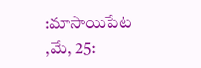:మాసాయిపేట ,మే, 25: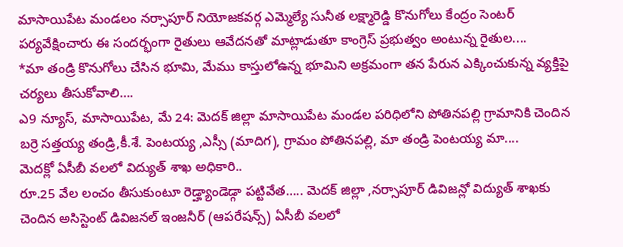మాసాయిపేట మండలం నర్సాపూర్ నియోజకవర్గ ఎమ్మెల్యే సునీత లక్ష్మారెడ్డి కొనుగోలు కేంద్రం సెంటర్ పర్యవేక్షించారు ఈ సందర్భంగా రైతులు ఆవేదనతో మాట్లాడుతూ కాంగ్రెస్ ప్రభుత్వం అంటున్న రైతుల....
*మా తండ్రి కొనుగోలు చేసిన భూమి, మేము కాస్తులోఉన్న భూమిని అక్రమంగా తన పేరున ఎక్కించుకున్న వ్యక్తిపై చర్యలు తీసుకోవాలి….
ఎ9 న్యూస్, మాసాయిపేట, మే 24: మెదక్ జిల్లా మాసాయిపేట మండల పరిధిలోని పోతినపల్లి గ్రామానికి చెందిన బర్రె సత్తయ్య తండ్రి,కీ.శే. పెంటయ్య ,ఎస్సీ (మాదిగ), గ్రామం పోతినపల్లి, మా తండ్రి పెంటయ్య మా....
మెదక్లో ఏసీబీ వలలో విద్యుత్ శాఖ అధికారి..
రూ.25 వేల లంచం తీసుకుంటూ రెడ్హ్యాండెడ్గా పట్టివేత….. మెదక్ జిల్లా ,నర్సాపూర్ డివిజన్లో విద్యుత్ శాఖకు చెందిన అసిస్టెంట్ డివిజనల్ ఇంజనీర్ (ఆపరేషన్స్) ఏసీబీ వలలో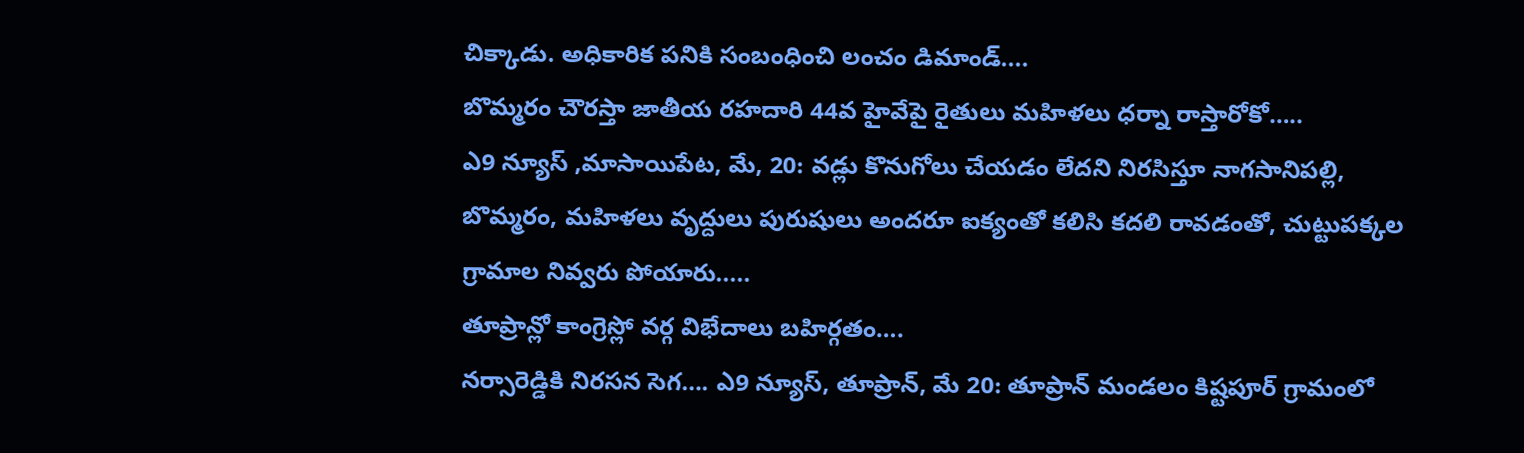చిక్కాడు. అధికారిక పనికి సంబంధించి లంచం డిమాండ్....
బొమ్మరం చౌరస్తా జాతీయ రహదారి 44వ హైవేపై రైతులు మహిళలు ధర్నా రాస్తారోకో…..
ఎ9 న్యూస్ ,మాసాయిపేట, మే, 20: వడ్లు కొనుగోలు చేయడం లేదని నిరసిస్తూ నాగసానిపల్లి, బొమ్మరం, మహిళలు వృద్దులు పురుషులు అందరూ ఐక్యంతో కలిసి కదలి రావడంతో, చుట్టుపక్కల గ్రామాల నివ్వరు పోయారు.....
తూప్రాన్లో కాంగ్రెస్లో వర్గ విభేదాలు బహిర్గతం….
నర్సారెడ్డికి నిరసన సెగ…. ఎ9 న్యూస్, తూప్రాన్, మే 20: తూప్రాన్ మండలం కిష్టపూర్ గ్రామంలో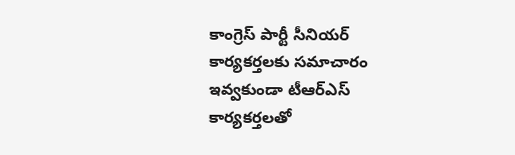కాంగ్రెస్ పార్టీ సీనియర్ కార్యకర్తలకు సమాచారం ఇవ్వకుండా టీఆర్ఎస్ కార్యకర్తలతో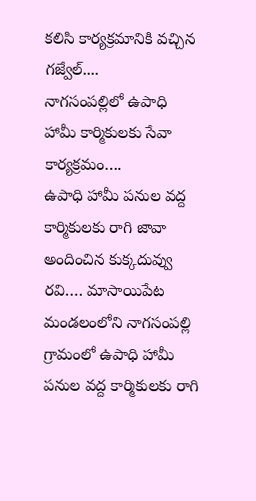కలిసి కార్యక్రమానికి వచ్చిన గజ్వేల్....
నాగసంపల్లిలో ఉపాధి హామీ కార్మికులకు సేవా కార్యక్రమం….
ఉపాధి హామీ పనుల వద్ద కార్మికులకు రాగి జావా అందించిన కుక్కదువ్వు రవి…. మాసాయిపేట మండలంలోని నాగసంపల్లి గ్రామంలో ఉపాధి హామీ పనుల వద్ద కార్మికులకు రాగి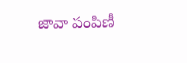జావా పంపిణీ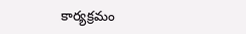కార్యక్రమం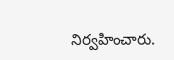నిర్వహించారు.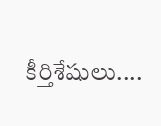కీర్తిశేషులు....